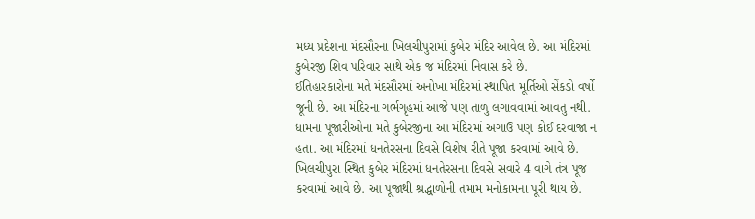મધ્ય પ્રદેશના મંદસૌરના ખિલચીપુરામાં કુબેર મંદિર આવેલ છે. આ મંદિરમાં કુબેરજી શિવ પરિવાર સાથે એક જ મંદિરમાં નિવાસ કરે છે.
ઈતિહારકારોના મતે મંદસૌરમાં અનોખા મંદિરમાં સ્થાપિત મૂર્તિઓ સેંકડો વર્ષો જૂની છે. આ મંદિરના ગર્ભગૃહમાં આજે પણ તાળુ લગાવવામાં આવતુ નથી.
ધામના પૂજારીઓના મતે કુબેરજીના આ મંદિરમાં અગાઉ પણ કોઈ દરવાજા ન હતા. આ મંદિરમાં ધનતેરસના દિવસે વિશેષ રીતે પૂજા કરવામાં આવે છે.
ખિલચીપુરા સ્થિત કુબેર મંદિરમાં ધનતેરસના દિવસે સવારે 4 વાગે તંત્ર પૂજ કરવામાં આવે છે. આ પૂજાથી શ્રદ્ધાળોની તમામ મનોકામના પૂરી થાય છે.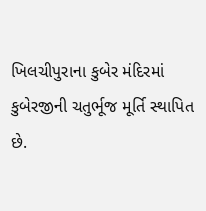ખિલચીપુરાના કુબેર મંદિરમાં કુબેરજીની ચતુર્ભૂજ મૂર્તિ સ્થાપિત છે.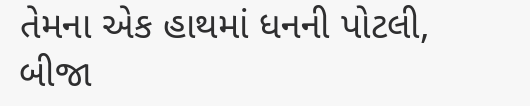તેમના એક હાથમાં ધનની પોટલી, બીજા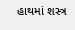હાથમાં શસ્ત્ર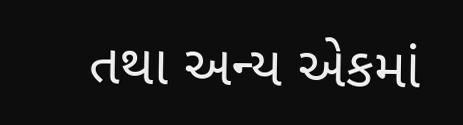તથા અન્ય એકમાં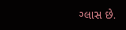ગ્લાસ છે.